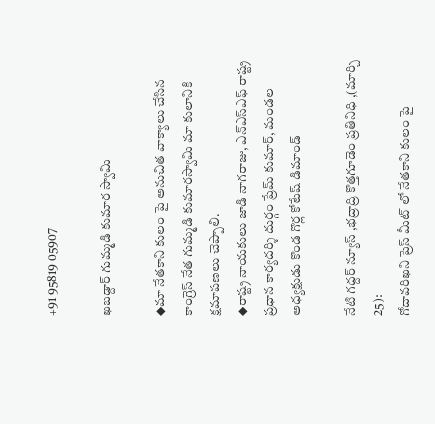+91 95819 05907

ఖబడ్దార్ గుమ్మడి కుమార స్వామి

◆మా నేతకాని కులం పై అనుచిత వాక్యాలు చేసిన కాంగ్రెస్ నేత గుమ్మడి కుమారస్వామి మా కులానికి క్షమాపణలు చెప్పాలి.
◆రాష్ట్ర నాయకులు జాడి నాగరాజు, ఎన్ఎస్ఎఫ్ రాష్ట్ర ప్రధాన కార్యదర్శి దుర్గం ప్రేమ్ కుమార్, మండల అధ్యక్షుడు కొండ గొర్ల కోటేష్ డిమాండ్

నేటి గద్దర్ న్యూస్ ,భద్రాద్రి కొత్తగూడెం ప్రతినిధి ,(మార్చి 25):
గోదావరిఖని ప్రెస్ మీట్ లో నేతకాని కులం పై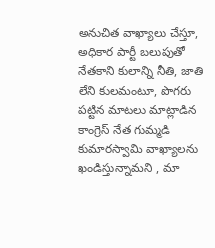అనుచిత వాఖ్యాలు చేస్తూ, అధికార పార్టీ బలుపుతో నేతకాని కులాన్ని నీతి, జాతి లేని కులమంటూ, పొగరు పట్టిన మాటలు మాట్లాడిన కాంగ్రెస్ నేత గుమ్మడి కుమారస్వామి వాఖ్యాలను ఖండిస్తున్నామని , మా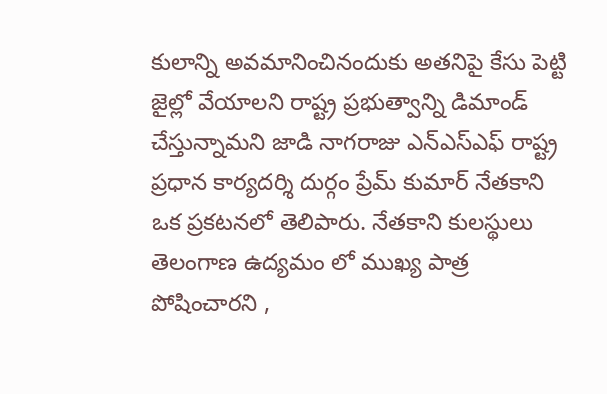కులాన్ని అవమానించినందుకు అతనిపై కేసు పెట్టి జైల్లో వేయాలని రాష్ట్ర ప్రభుత్వాన్ని డిమాండ్ చేస్తున్నామని జాడి నాగరాజు ఎన్ఎస్ఎఫ్ రాష్ట్ర ప్రధాన కార్యదర్శి దుర్గం ప్రేమ్ కుమార్ నేతకాని ఒక ప్రకటనలో తెలిపారు. నేతకాని కులస్థులు తెలంగాణ ఉద్యమం లో ముఖ్య పాత్ర పోషించారని ,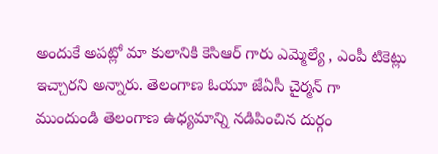అందుకే అపట్లో మా కులానికి కెసిఆర్ గారు ఎమ్మెల్యే , ఎంపీ టికెట్లు ఇచ్చారని అన్నారు. తెలంగాణ ఓయూ జేఏసీ చైర్మన్ గా ముందుండి తెలంగాణ ఉధ్యమాన్ని నడిపించిన దుర్గం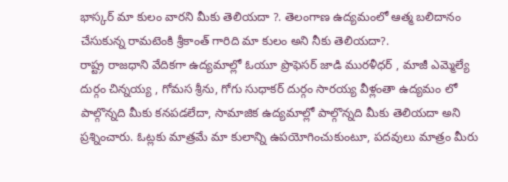భాస్కర్ మా కులం వారని మీకు తెలియదా ?. తెలంగాణ ఉద్యమంలో ఆత్మ బలిదానం చేసుకున్న రామటెంకి శ్రీకాంత్ గారిది మా కులం అని నీకు తెలియదా?.
రాష్ట్ర రాజధాని వేదికగా ఉద్యమాల్లో ఓయూ ప్రొఫెసర్ జాడి మురళీధర్ , మాజీ ఎమ్మెల్యే దుర్గం చిన్నయ్య , గోమస శ్రీను, గోగు సుధాకర్ దుర్గం సారయ్య వీళ్లంతా ఉద్యమం లో పాల్గొన్నది మీకు కనపడలేదా, సామాజిక ఉద్యమాల్లో పాల్గొన్నది మీకు తెలియదా అని ప్రశ్నించారు. ఓట్లకు మాత్రమే మా కులాన్ని ఉపయోగించుకుంటూ, పదవులు మాత్రం మీరు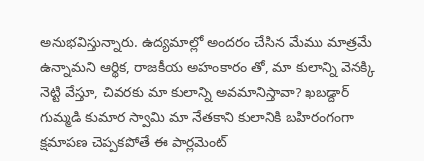అనుభవిస్తున్నారు. ఉద్యమాల్లో అందరం చేసిన మేము మాత్రమే ఉన్నామని ఆర్థిక, రాజకీయ అహంకారం తో, మా కులాన్ని వెనక్కి నెట్టి వేస్తూ, చివరకు మా కులాన్ని అవమానిస్తావా? ఖబడ్దార్ గుమ్మడి కుమార స్వామి మా నేతకాని కులానికి బహిరంగంగా క్షమాపణ చెప్పకపోతే ఈ పార్లమెంట్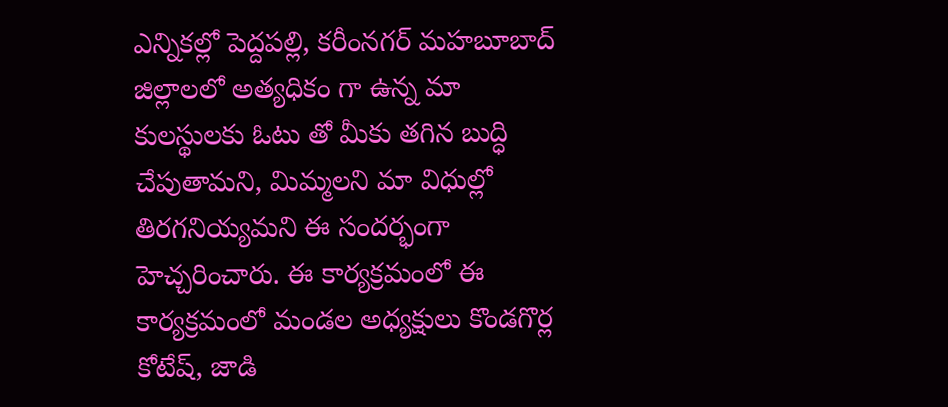ఎన్నికల్లో పెద్దపల్లి, కరీంనగర్ మహబూబాద్ జిల్లాలలో అత్యధికం గా ఉన్న మా కులస్థులకు ఓటు తో మీకు తగిన బుద్ధి చేపుతామని, మిమ్మలని మా విధుల్లో తిరగనియ్యమని ఈ సందర్భంగా హెచ్చరించారు. ఈ కార్యక్రమంలో ఈ కార్యక్రమంలో మండల అధ్యక్షులు కొండగొర్ల కోటేష్, జాడి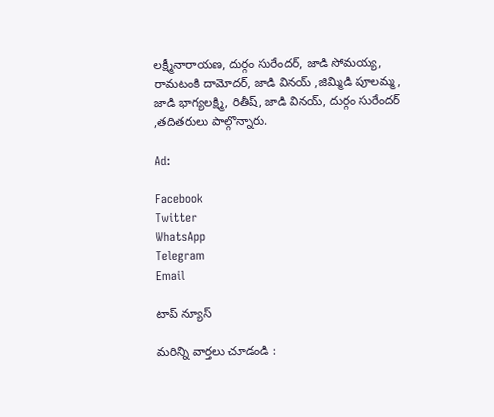లక్ష్మీనారాయణ, దుర్గం సురేందర్, జాడి సోమయ్య, రామటంకి దామోదర్, జాడి వినయ్ ,జిమ్మిడి పూలమ్మ, జాడి భాగ్యలక్ష్మి, రితీష్, జాడి వినయ్, దుర్గం సురేందర్ ,తదితరులు పాల్గొన్నారు.

Ad:

Facebook
Twitter
WhatsApp
Telegram
Email

టాప్ న్యూస్

మరిన్ని వార్తలు చూడండి :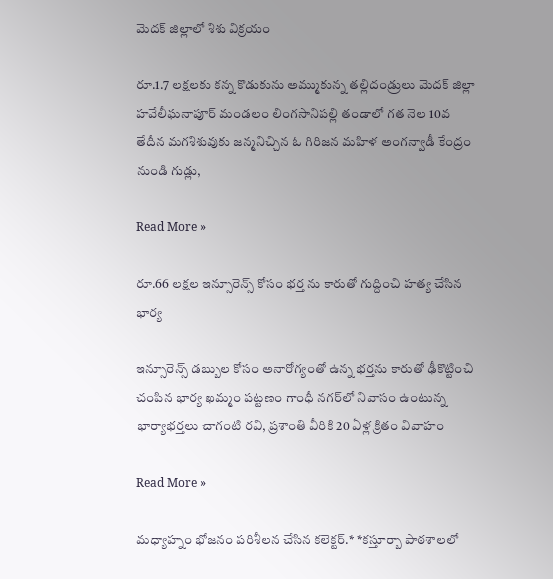మెదక్ జిల్లాలో శిశు విక్రయం

రూ.1.7 లక్షలకు కన్న కొడుకును అమ్ముకున్న తల్లిదండ్రులు మెదక్ జిల్లా హవేలీఘనాపూర్ మండలం లింగసానిపల్లి తండాలో గత నెల 10వ తేదీన మగశిశువుకు జన్మనిచ్చిన ఓ గిరిజన మహిళ అంగన్వాడీ కేంద్రం నుండి గుడ్లు,

Read More »

రూ.66 లక్షల ఇన్సూరెన్స్ కోసం భర్త ను కారుతో గుద్దించి హత్య చేసిన భార్య

ఇన్సూరెన్స్ డబ్బుల కోసం అనారోగ్యంతో ఉన్న భర్తను కారుతో ఢీకొట్టించి చంపిన భార్య ఖమ్మం పట్టణం గాంధీ నగర్‌లో నివాసం ఉంటున్న భార్యాభర్తలు చాగంటి రవి, ప్రశాంతి వీరికి 20 ఏళ్ల క్రితం వివాహం

Read More »

మధ్యాహ్నం భోజనం పరిశీలన చేసిన కలెక్టర్.* *కస్తూర్బా పాఠశాలలో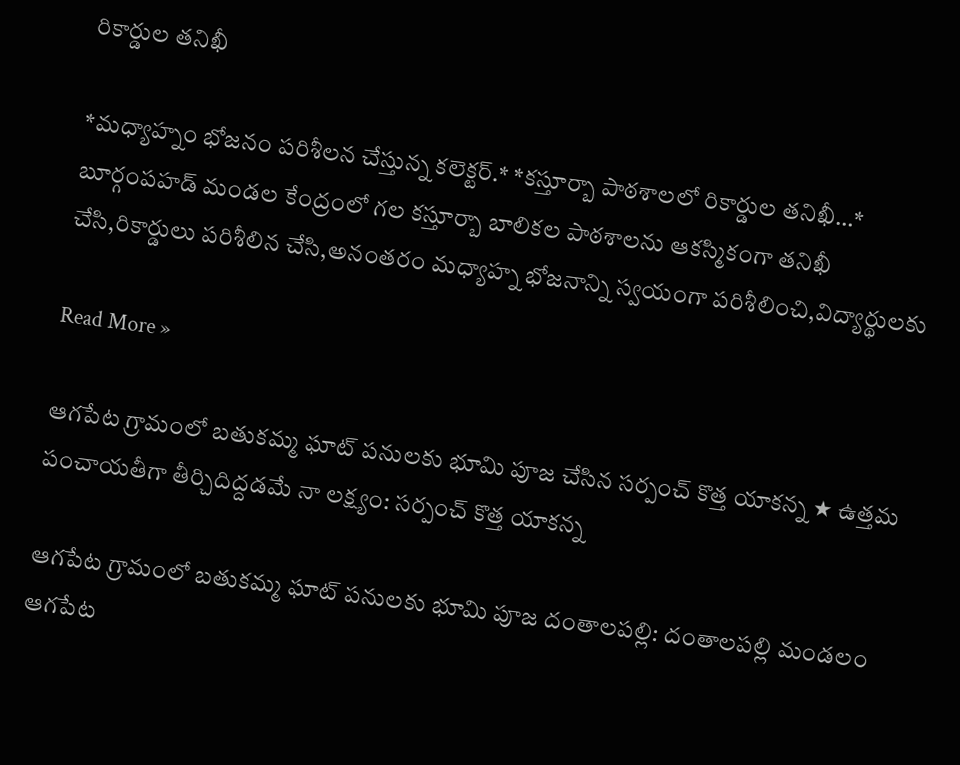రికార్డుల తనిఖీ

*మధ్యాహ్నం భోజనం పరిశీలన చేస్తున్న కలెక్టర్.* *కస్తూర్బా పాఠశాలలో రికార్డుల తనిఖీ…* బూర్గంపహడ్ మండల కేంద్రంలో గల కస్తూర్బా బాలికల పాఠశాలను ఆకస్మికంగా తనిఖీ చేసి,రికార్డులు పరిశీలిన చేసి,అనంతరం మధ్యాహ్న భోజనాన్ని స్వయంగా పరిశీలించి,విద్యార్థులకు

Read More »

ఆగపేట గ్రామంలో బతుకమ్మ ఘాట్ పనులకు భూమి పూజ చేసిన సర్పంచ్ కొత్త యాకన్న ★ ఉత్తమ పంచాయతీగా తీర్చిదిద్దడమే నా లక్ష్యం: సర్పంచ్ కొత్త యాకన్న

ఆగపేట గ్రామంలో బతుకమ్మ ఘాట్ పనులకు భూమి పూజ దంతాలపల్లి: దంతాలపల్లి మండలం ఆగపేట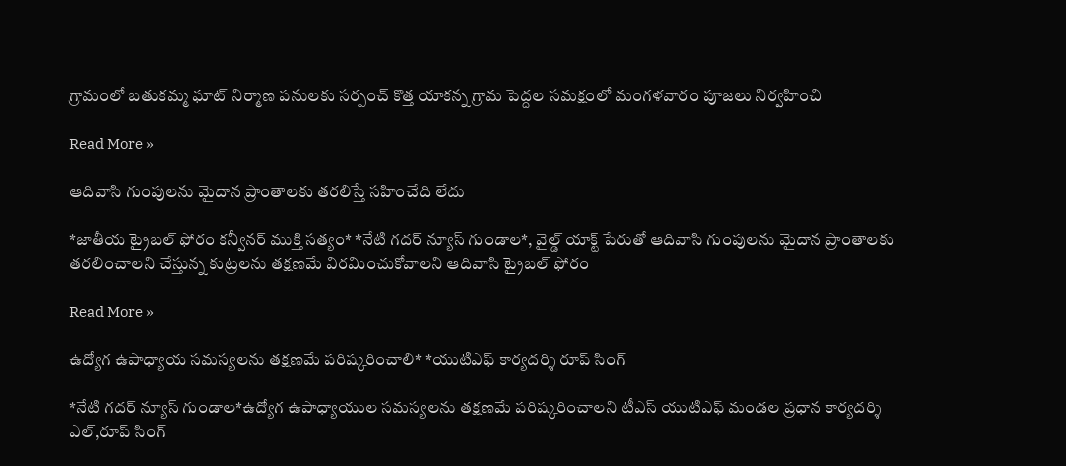గ్రామంలో బతుకమ్మ ఘాట్ నిర్మాణ పనులకు సర్పంచ్ కొత్త యాకన్న గ్రామ పెద్దల సమక్షంలో మంగళవారం పూజలు నిర్వహించి

Read More »

ఆదివాసి గుంపులను మైదాన ప్రాంతాలకు తరలిస్తే సహించేది లేదు

*జాతీయ ట్రైబల్ ఫోరం కన్వీనర్ ముక్తి సత్యం* *నేటి గదర్ న్యూస్ గుండాల*, వైల్డ్ యాక్ట్ పేరుతో ఆదివాసి గుంపులను మైదాన ప్రాంతాలకు తరలించాలని చేస్తున్న కుట్రలను తక్షణమే విరమించుకోవాలని ఆదివాసి ట్రైబల్ ఫోరం

Read More »

ఉద్యోగ ఉపాధ్యాయ సమస్యలను తక్షణమే పరిష్కరించాలి* *యుటిఎఫ్ కార్యదర్శి రూప్ సింగ్

*నేటి గదర్ న్యూస్ గుండాల*ఉద్యోగ ఉపాధ్యాయుల సమస్యలను తక్షణమే పరిష్కరించాలని టీఎస్ యుటిఎఫ్ మండల ప్రధాన కార్యదర్శి ఎల్,రూప్ సింగ్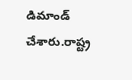డిమాండ్ చేశారు.రాష్ట్ర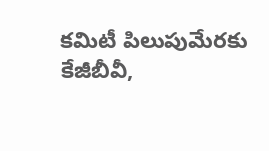కమిటీ పిలుపుమేరకు కేజీబీవీ,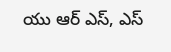యు ఆర్ ఎస్, ఎస్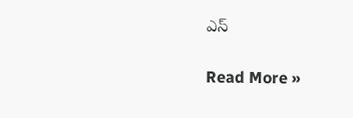ఎస్

Read More »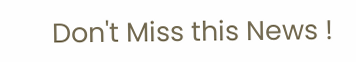Don't Miss this News !